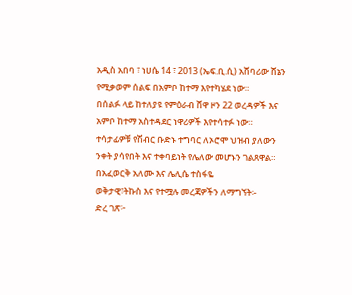አዲስ አበባ ፣ ነሀሴ 14 ፣ 2013 (ኤፍ.ቢ.ሲ) አሸባሪው ሸኔን የሚቃወም ሰልፍ በአምቦ ከተማ እየተካሄደ ነው።
በሰልፉ ላይ ከተለያዩ የምዕራብ ሸዋ ዞን 22 ወረዳዎች እና አምቦ ከተማ አስተዳደር ነዋሪዎች እየተሳተፉ ነው።
ተሳታፊዎቹ የሽብር ቡድኑ ተግባር ለኦሮሞ ህዝብ ያለውን ንቀት ያሳየበት እና ተቀባይነት የሌለው መሆኑን ገልጸዋል።
በአፈወርቅ አለሙ እና ሌሊሴ ተስፋዬ
ወቅታዊ፣ትኩስ እና የተሟሉ መረጃዎችን ለማግኘት፡-
ድረ ገጽ፦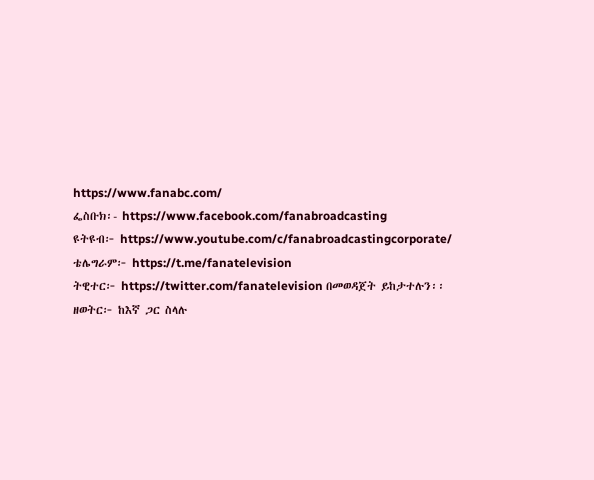https://www.fanabc.com/
ፌስቡክ፡- https://www.facebook.com/fanabroadcasting
ዩትዩብ፦ https://www.youtube.com/c/fanabroadcastingcorporate/
ቴሌግራም፦ https://t.me/fanatelevision
ትዊተር፦ https://twitter.com/fanatelevision በመወዳጀት ይከታተሉን፡፡
ዘወትር፦ ከእኛ ጋር ስላሉ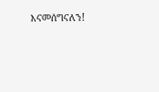እናመሰግናለን!